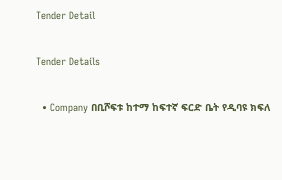Tender Detail

Tender Details

  • Company በቢሾፍቱ ከተማ ከፍተኛ ፍርድ ቤት የዲባዩ ክፍለ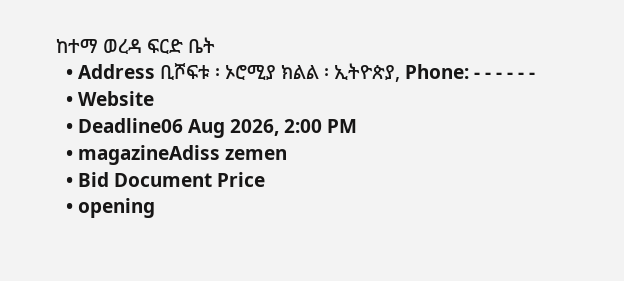ከተማ ወረዳ ፍርድ ቤት
  • Address ቢሾፍቱ ፡ ኦሮሚያ ክልል ፡ ኢትዮጵያ, Phone: - - - - - -
  • Website
  • Deadline06 Aug 2026, 2:00 PM
  • magazineAdiss zemen
  • Bid Document Price
  • opening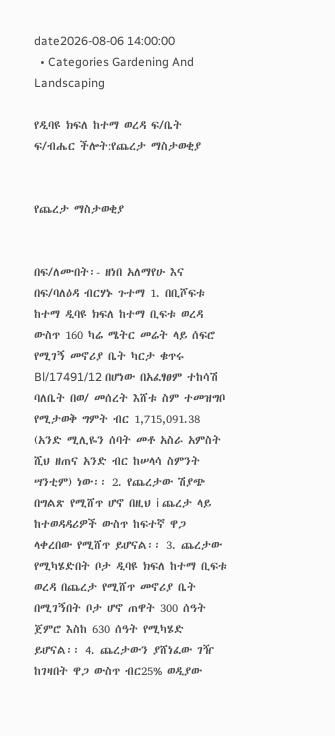date2026-08-06 14:00:00
  • Categories Gardening And Landscaping

የዲባዩ ክፍለ ከተማ ወረዳ ፍ/ቤት ፍ/ብሔር ችሎት:የጨረታ ማስታወቂያ


የጨረታ ማስታወቂያ


በፍ/ለሙበት፡- ዘነበ አለማየሁ እና በፍ/ባለዕዳ ብርሃኑ ጉተማ 1. በቢሾፍቱ ከተማ ዲባዩ ክፍለ ከተማ ቢፍቱ ወረዳ ውስጥ 160 ካሬ ሜትር መሬት ላይ ሰፍሮ የሚገኝ መኖሪያ ቤት ካርታ ቁጥሩ Bl/17491/12 በሆነው በአፈፃፀም ተከሳሽ ባለቤት በወ/ መሰረት እሸቱ ስም ተመዝግቦ የሚታወቅ ግምት ብር 1,715,091.38 (አንድ ሚሊዬን ሰባት መቶ አስራ አምስት ሺህ ዘጠና አንድ ብር ከሠላሳ ስምንት ሣንቲም) ነው፡፡ 2. የጨረታው ሽያጭ በግልጽ የሚሸጥ ሆኖ በዚህ i ጨረታ ላይ ከተወዳዳሪዎች ውስጥ ከፍተኛ ዋጋ ላቀረበው የሚሸጥ ይሆናል፡፡ 3. ጨረታው የሚካሄድበት ቦታ ዲባዩ ክፍለ ከተማ ቢፍቱ ወረዳ በጨረታ የሚሸጥ መኖሪያ ቤት በሚገኝበት ቦታ ሆኖ ጠዋት 300 ሰዓት ጀምሮ እስከ 630 ሰዓት የሚካሄድ ይሆናል፡፡ 4. ጨረታውን ያሸነፈው ገዥ ከገዛበት ዋጋ ውስጥ ብር25% ወዲያው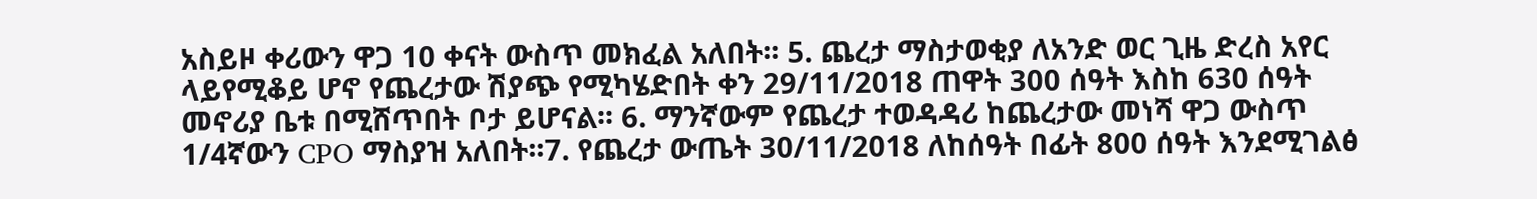አስይዞ ቀሪውን ዋጋ 10 ቀናት ውስጥ መክፈል አለበት፡፡ 5. ጨረታ ማስታወቂያ ለአንድ ወር ጊዜ ድረስ አየር ላይየሚቆይ ሆኖ የጨረታው ሽያጭ የሚካሄድበት ቀን 29/11/2018 ጠዋት 300 ሰዓት እስከ 630 ሰዓት መኖሪያ ቤቱ በሚሸጥበት ቦታ ይሆናል፡፡ 6. ማንኛውም የጨረታ ተወዳዳሪ ከጨረታው መነሻ ዋጋ ውስጥ 1/4ኛውን CPO ማስያዝ አለበት፡፡7. የጨረታ ውጤት 30/11/2018 ለከሰዓት በፊት 800 ሰዓት እንደሚገልፅ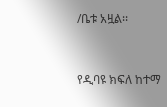/ቤቱ አዟል፡፡


የዲባዩ ክፍለ ከተማ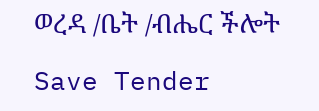ወረዳ /ቤት /ብሔር ችሎት

Save Tender